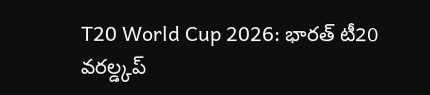T20 World Cup 2026: భారత్ టీ20 వరల్డ్కప్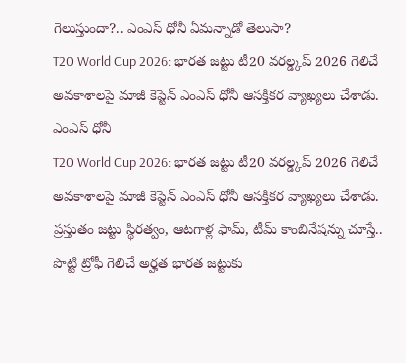గెలుస్తుందా?.. ఎంఎస్ ధోనీ ఏమన్నాడో తెలుసా?
T20 World Cup 2026: భారత జట్టు టీ20 వరల్డ్కప్ 2026 గెలిచే అవకాశాలపై మాజీ కెప్టెన్ ఎంఎస్ ధోనీ ఆసక్తికర వ్యాఖ్యలు చేశాడు.
ఎంఎస్ ధోనీ
T20 World Cup 2026: భారత జట్టు టీ20 వరల్డ్కప్ 2026 గెలిచే అవకాశాలపై మాజీ కెప్టెన్ ఎంఎస్ ధోనీ ఆసక్తికర వ్యాఖ్యలు చేశాడు. ప్రస్తుతం జట్టు స్థిరత్వం, ఆటగాళ్ల ఫామ్, టీమ్ కాంబినేషన్ను చూస్తే.. పొట్టి ట్రోఫీ గెలిచే అర్హత భారత జట్టుకు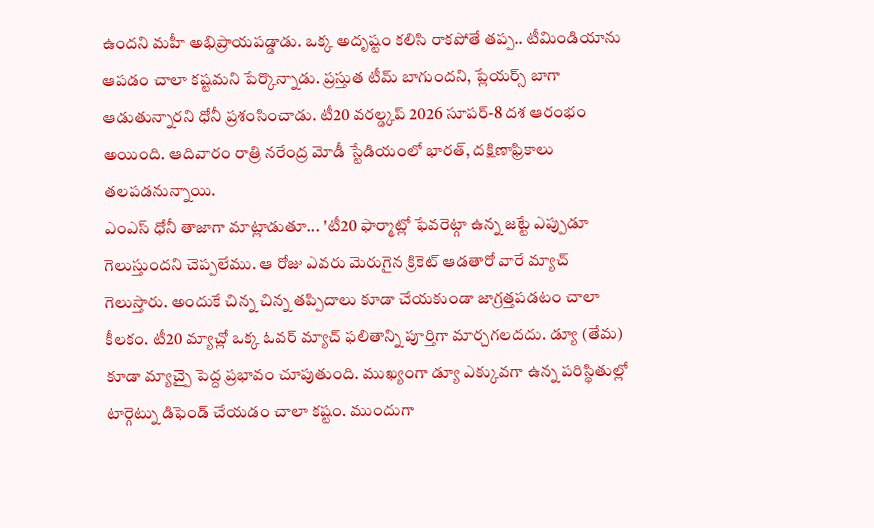ఉందని మహీ అభిప్రాయపడ్డాడు. ఒక్క అదృష్టం కలిసి రాకపోతే తప్ప.. టీమిండియాను ఆపడం చాలా కష్టమని పేర్కొన్నాడు. ప్రస్తుత టీమ్ బాగుందని, ప్లేయర్స్ బాగా ఆడుతున్నారని ధోనీ ప్రశంసించాడు. టీ20 వరల్డ్కప్ 2026 సూపర్-8 దశ ఆరంభం అయింది. ఆదివారం రాత్రి నరేంద్ర మోడీ స్టేడియంలో భారత్, దక్షిణాఫ్రికాలు తలపడనున్నాయి.
ఎంఎస్ ధోనీ తాజాగా మాట్లాడుతూ... 'టీ20 ఫార్మాట్లో ఫేవరెట్గా ఉన్న జట్టే ఎప్పుడూ గెలుస్తుందని చెప్పలేము. ఆ రోజు ఎవరు మెరుగైన క్రికెట్ ఆడతారో వారే మ్యాచ్ గెలుస్తారు. అందుకే చిన్న చిన్న తప్పిదాలు కూడా చేయకుండా జాగ్రత్తపడటం చాలా కీలకం. టీ20 మ్యాచ్లో ఒక్క ఓవర్ మ్యాచ్ ఫలితాన్ని పూర్తిగా మార్చగలదదు. డ్యూ (తేమ) కూడా మ్యాచ్పై పెద్ద ప్రభావం చూపుతుంది. ముఖ్యంగా డ్యూ ఎక్కువగా ఉన్న పరిస్థితుల్లో టార్గెట్ను డిఫెండ్ చేయడం చాలా కష్టం. ముందుగా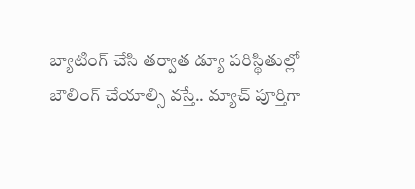బ్యాటింగ్ చేసి తర్వాత డ్యూ పరిస్థితుల్లో బౌలింగ్ చేయాల్సి వస్తే.. మ్యాచ్ పూర్తిగా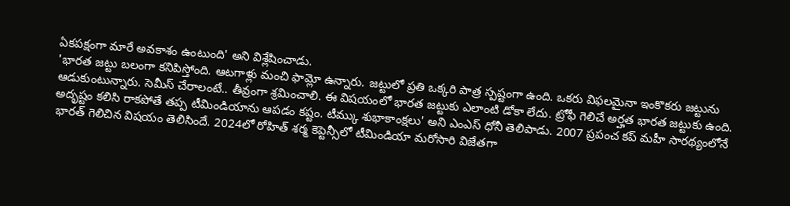ఏకపక్షంగా మారే అవకాశం ఉంటుంది' అని విశ్లేషించాడు.
'భారత జట్టు బలంగా కనిపిస్తోంది. ఆటగాళ్లు మంచి ఫామ్లో ఉన్నారు. జట్టులో ప్రతి ఒక్కరి పాత్ర స్పష్టంగా ఉంది. ఒకరు విఫలమైనా ఇంకొకరు జట్టును ఆడుకుంటున్నారు. సెమీస్ చేరాలంటే.. తీవ్రంగా శ్రమించాలి. ఈ విషయంలో భారత జట్టుకు ఎలాంటి డోకా లేదు. ట్రోఫీ గెలిచే అర్హత భారత జట్టుకు ఉంది. అదృష్టం కలిసి రాకపోతే తప్ప టీమిండియాను ఆపడం కష్టం. టీమ్కు శుభాకాంక్షలు' అని ఎంఎస్ ధోనీ తెలిపాడు. 2007 ప్రపంచ కప్ మహీ సారథ్యంలోనే భారత్ గెలిచిన విషయం తెలిసిందే. 2024లో రోహిత్ శర్మ కెప్టెన్సీలో టీమిండియా మరోసారి విజేతగా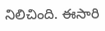నిలిచింది. ఈసారి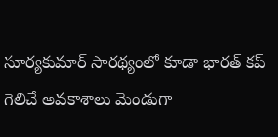సూర్యకుమార్ సారథ్యంలో కూడా భారత్ కప్ గెలిచే అవకాశాలు మెండుగా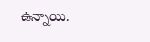ఉన్నాయి.